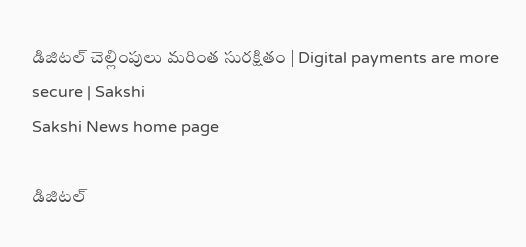డిజిటల్‌ చెల్లింపులు మరింత సురక్షితం | Digital payments are more secure | Sakshi
Sakshi News home page

డిజిటల్‌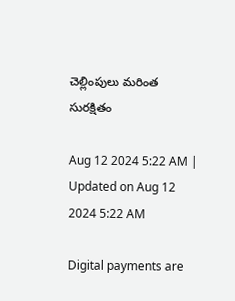చెల్లింపులు మరింత సురక్షితం

Aug 12 2024 5:22 AM | Updated on Aug 12 2024 5:22 AM

Digital payments are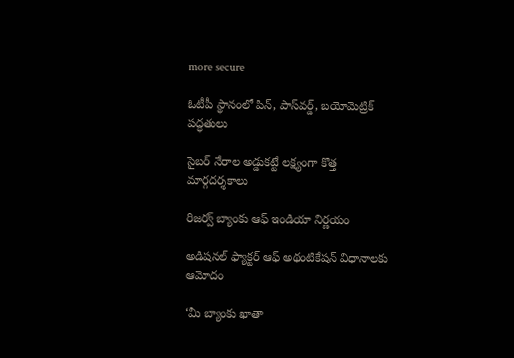more secure

ఓటీపీ స్థానంలో పిన్, పాస్‌వర్డ్, బయోమెట్రిక్‌ పద్ధతులు

సైబర్‌ నేరాల అడ్డుకట్టే లక్ష్యంగా కొత్త మార్గదర్శకాలు

రిజర్వ్‌ బ్యాంకు ఆఫ్‌ ఇండియా నిర్ణయం

అడిషనల్‌ ఫ్యాక్టర్‌ ఆఫ్‌ అథంటికేషన్‌ విధానాలకు ఆమోదం

‘మీ బ్యాంకు ఖాతా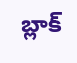బ్లాక్‌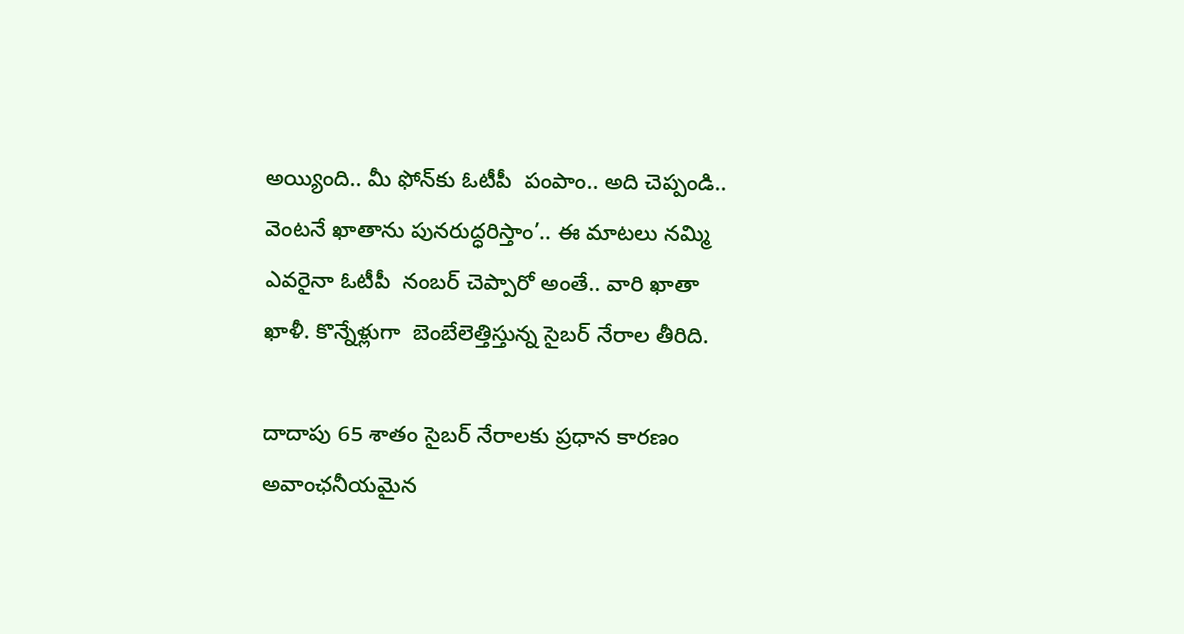అయ్యింది.. మీ ఫోన్‌కు ఓటీపీ  పంపాం.. అది చెప్పండి.. వెంటనే ఖాతాను పునరుద్ధరిస్తాం’.. ఈ మాటలు నమ్మి ఎవరైనా ఓటీపీ  నంబర్‌ చెప్పారో అంతే.. వారి ఖాతా ఖాళీ. కొన్నేళ్లుగా  బెంబేలెత్తిస్తున్న సైబర్‌ నేరాల తీరిది.

దాదాపు 65 శాతం సైబర్‌ నేరాలకు ప్రధాన కారణం అవాంఛనీయమైన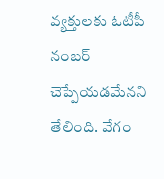వ్యక్తులకు ఓటీపీ నంబర్‌ చెప్పేయడమేనని తేలింది. వేగం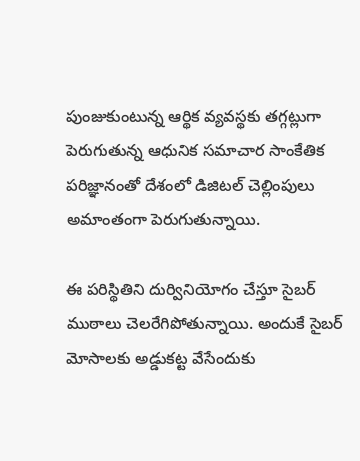పుంజుకుంటున్న ఆర్థిక వ్యవస్థకు తగ్గట్లుగా పెరుగుతున్న ఆధునిక సమాచార సాంకేతిక పరిజ్ఞానంతో దేశంలో డిజిటల్‌ చెల్లింపులు అమాంతంగా పెరుగుతున్నాయి.

ఈ పరిస్థితిని దుర్వినియోగం చేస్తూ సైబర్‌ ముఠాలు చెలరేగిపోతున్నాయి. అందుకే సైబర్‌ మోసాలకు అడ్డుకట్ట వేసేందుకు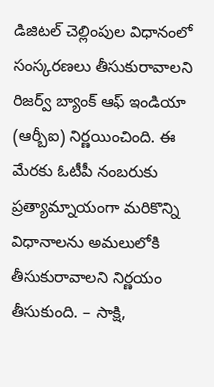డిజిటల్‌ చెల్లింపుల విధానంలో సంస్కరణలు తీసుకురావాలని రిజర్వ్‌ బ్యాంక్‌ ఆఫ్‌ ఇండియా (ఆర్బీఐ) నిర్ణయించింది. ఈ మేరకు ఓటీపీ నంబరుకు ప్రత్యామ్నాయంగా మరికొన్ని విధానాలను అమలులోకి తీసుకురావాలని నిర్ణయం తీసుకుంది. – సాక్షి,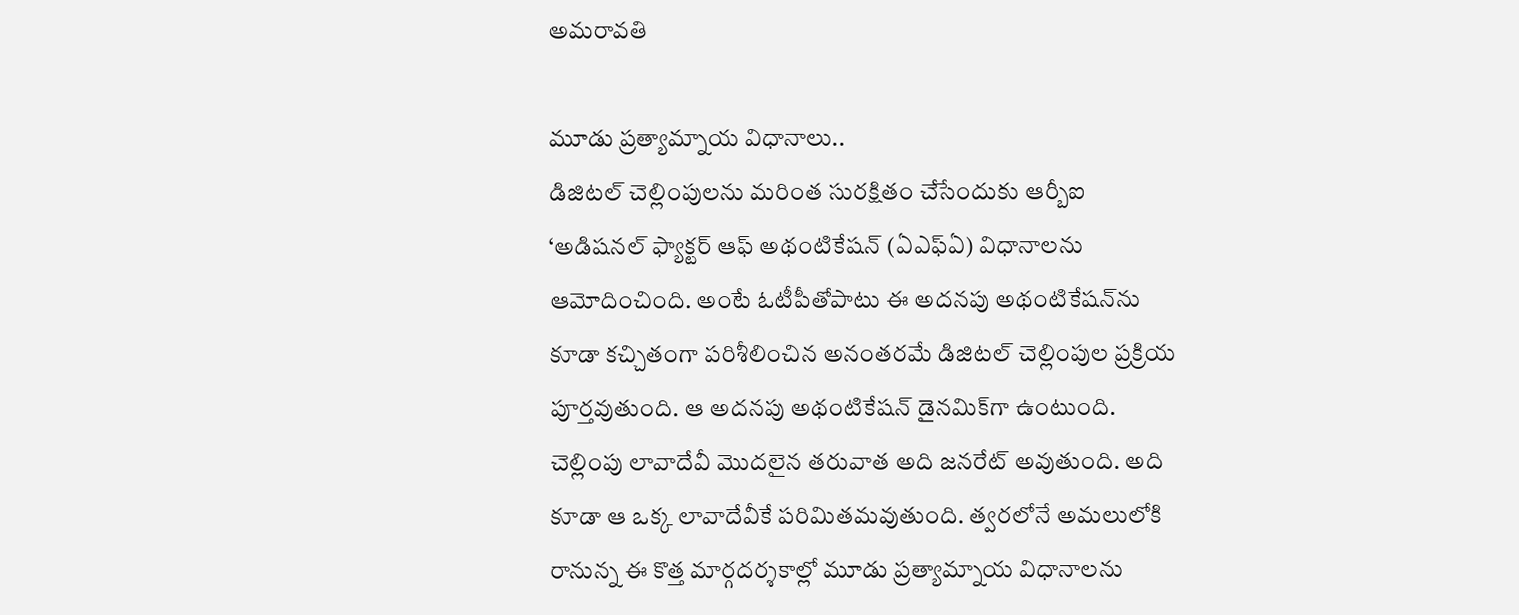అమరావతి

మూడు ప్రత్యామ్నాయ విధానాలు..
డిజిటల్‌ చెల్లింపులను మరింత సురక్షితం చేసేందుకు ఆర్బీఐ ‘అడిషనల్‌ ఫ్యాక్టర్‌ ఆఫ్‌ అథంటికేషన్‌ (ఏఎఫ్‌ఏ) విధానాలను ఆమోదించింది. అంటే ఓటీపీతోపాటు ఈ అదనపు అథంటికేషన్‌ను కూడా కచ్చితంగా పరిశీలించిన అనంతరమే డిజిటల్‌ చెల్లింపుల ప్రక్రియ పూర్తవుతుంది. ఆ అదనపు అథంటికేషన్‌ డైనమిక్‌గా ఉంటుంది. చెల్లింపు లావాదేవీ మొదలైన తరువాత అది జనరేట్‌ అవుతుంది. అది కూడా ఆ ఒక్క లావాదేవీకే పరిమితమవుతుంది. త్వరలోనే అమలులోకి రానున్న ఈ కొత్త మార్గదర్శకాల్లో మూడు ప్రత్యామ్నాయ విధానాలను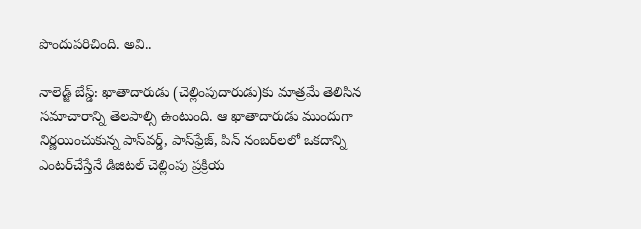పొందుపరిచింది. అవి..

నాలెడ్జ్‌ బేస్డ్‌: ఖాతాదారుడు (చెల్లింపుదారుడు)కు మాత్రమే తెలిసిన సమాచారాన్ని తెలపాల్సి ఉంటుంది. ఆ ఖాతాదారుడు ముందుగా నిర్ణయించుకున్న పాస్‌వర్డ్, పాస్‌ఫ్రేజ్, పిన్‌ నంబర్‌లలో ఒకదాన్ని ఎంటర్‌చేస్తేనే డిజిటల్‌ చెల్లింపు ప్రక్రియ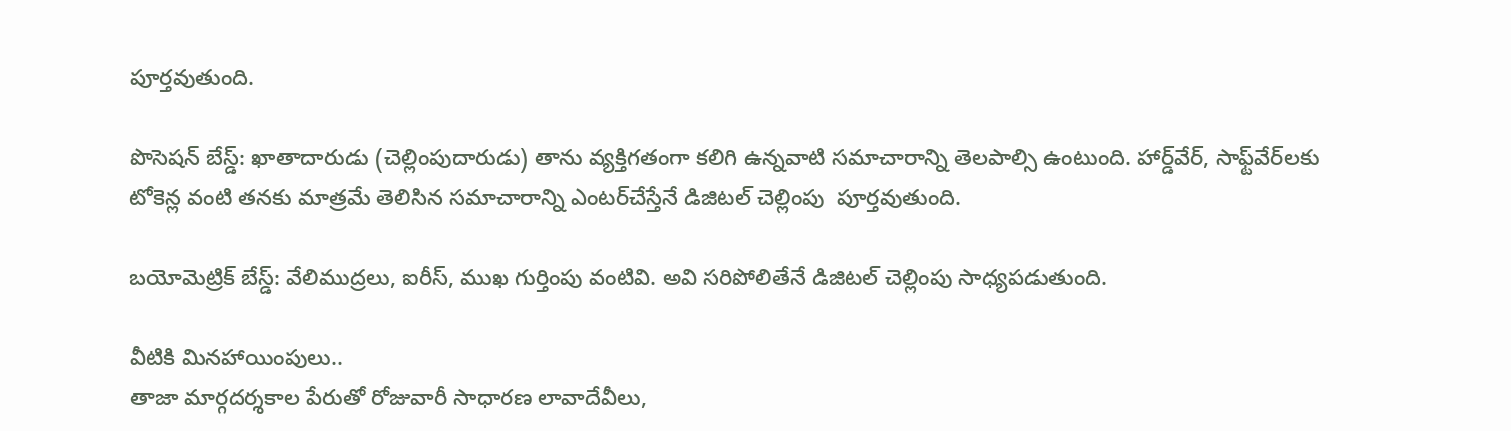పూర్తవుతుంది.

పొసెషన్‌ బేస్డ్‌: ఖాతాదారుడు (చెల్లింపుదారుడు) తాను వ్యక్తిగతంగా కలిగి ఉన్నవాటి సమాచారాన్ని తెలపాల్సి ఉంటుంది. హార్డ్‌వేర్, సాఫ్ట్‌వేర్‌లకు టోకెన్ల వంటి తనకు మాత్రమే తెలిసిన సమాచారాన్ని ఎంటర్‌చేస్తేనే డిజిటల్‌ చెల్లింపు  పూర్తవుతుంది.

బయోమెట్రిక్‌ బేస్డ్‌: వేలిముద్రలు, ఐరీస్, ముఖ గుర్తింపు వంటివి. అవి సరిపోలితేనే డిజిటల్‌ చెల్లింపు సాధ్యపడుతుంది.

వీటికి మినహాయింపులు..
తాజా మార్గదర్శకాల పేరుతో రోజువారీ సాధారణ లావాదేవీలు,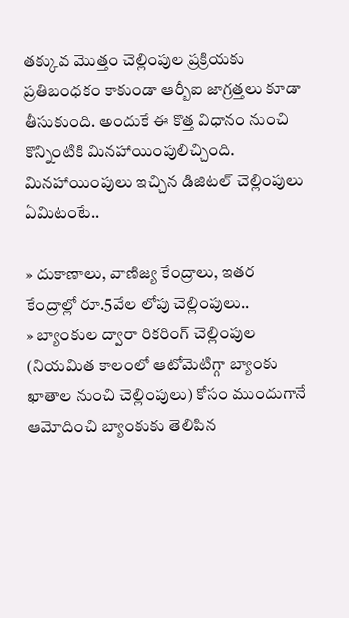తక్కువ మొత్తం చెల్లింపుల ప్రక్రియకు ప్రతిబంధకం కాకుండా ఆర్బీఐ జాగ్రత్తలు కూడా తీసుకుంది. అందుకే ఈ కొత్త విధానం నుంచి కొన్నింటికి మినహాయింపులిచ్చింది. మినహాయింపులు ఇచ్చిన డిజిటల్‌ చెల్లింపులు ఏమిటంటే..

» దుకాణాలు, వాణిజ్య కేంద్రాలు, ఇతర కేంద్రాల్లో రూ.5వేల లోపు చెల్లింపులు..
» బ్యాంకుల ద్వారా రికరింగ్‌ చెల్లింపుల (నియమిత కాలంలో ఆటోమెటిగ్గా బ్యాంకు ఖాతాల నుంచి చెల్లింపులు) కోసం ముందుగానే ఆమోదించి బ్యాంకుకు తెలిపిన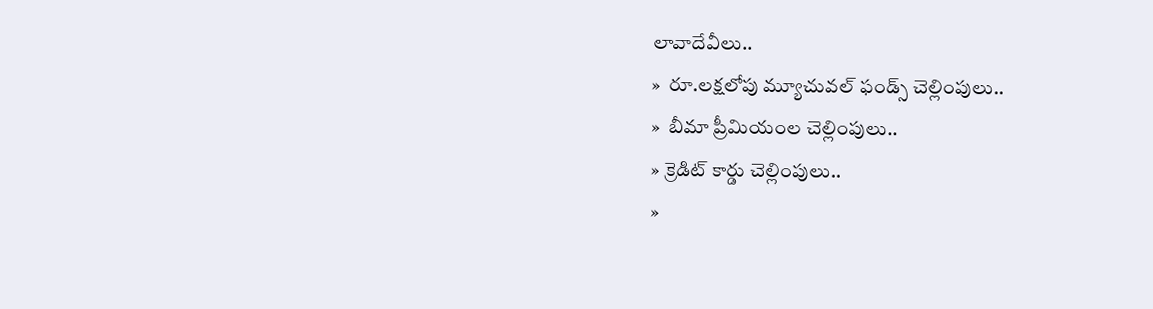లావాదేవీలు..
»  రూ.లక్షలోపు మ్యూచువల్‌ ఫండ్స్‌ చెల్లింపులు..
»  బీమా ప్రీమియంల చెల్లింపులు..
» క్రెడిట్‌ కార్డు చెల్లింపులు..
»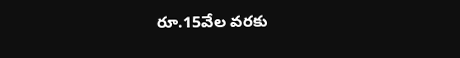రూ.15వేల వరకు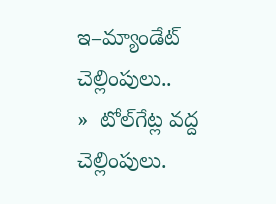ఇ–మ్యాండేట్‌ చెల్లింపులు..
»  టోల్‌గేట్ల వద్ద చెల్లింపులు.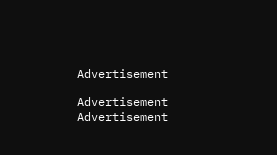Advertisement

Advertisement
Advertisement